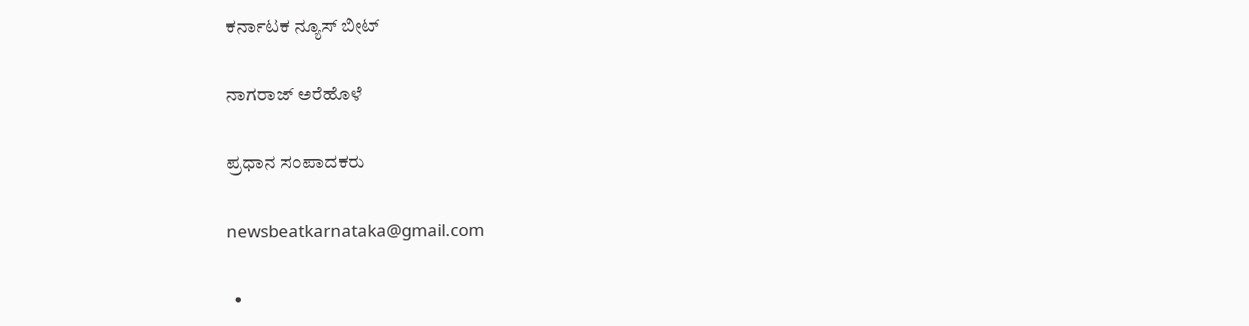ಕರ್ನಾಟಕ ನ್ಯೂಸ್ ಬೀಟ್

ನಾಗರಾಜ್ ಅರೆಹೊಳೆ

ಪ್ರಧಾನ ಸಂಪಾದಕರು

newsbeatkarnataka@gmail.com

  •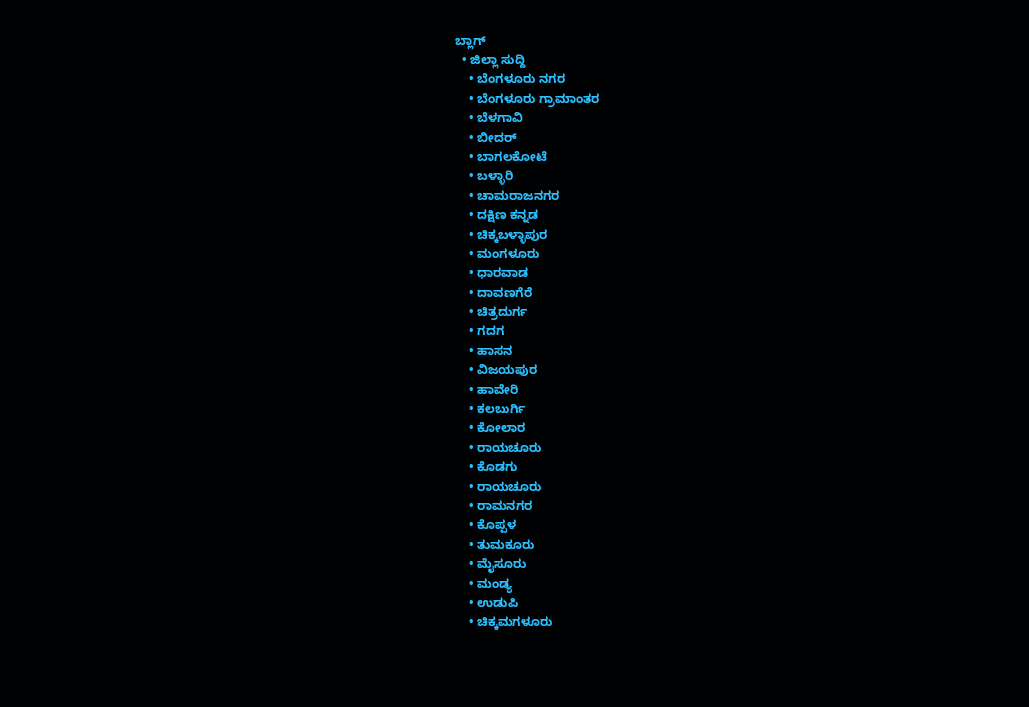ಬ್ಲಾಗ್
  • ಜಿಲ್ಲಾ ಸುದ್ದಿ
    • ಬೆಂಗಳೂರು ನಗರ
    • ಬೆಂಗಳೂರು ಗ್ರಾಮಾಂತರ
    • ಬೆಳಗಾವಿ
    • ಬೀದರ್
    • ಬಾಗಲಕೋಟೆ
    • ಬಳ್ಳಾರಿ
    • ಚಾಮರಾಜನಗರ
    • ದಕ್ಷಿಣ ಕನ್ನಡ
    • ಚಿಕ್ಕಬಳ್ಳಾಪುರ
    • ಮಂಗಳೂರು
    • ಧಾರವಾಡ
    • ದಾವಣಗೆರೆ
    • ಚಿತ್ರದುರ್ಗ
    • ಗದಗ
    • ಹಾಸನ
    • ವಿಜಯಪುರ
    • ಹಾವೇರಿ
    • ಕಲಬುರ್ಗಿ
    • ಕೋಲಾರ
    • ರಾಯಚೂರು
    • ಕೊಡಗು
    • ರಾಯಚೂರು
    • ರಾಮನಗರ
    • ಕೊಪ್ಪಳ
    • ತುಮಕೂರು
    • ಮೈಸೂರು
    • ಮಂಡ್ಯ
    • ಉಡುಪಿ
    • ಚಿಕ್ಕಮಗಳೂರು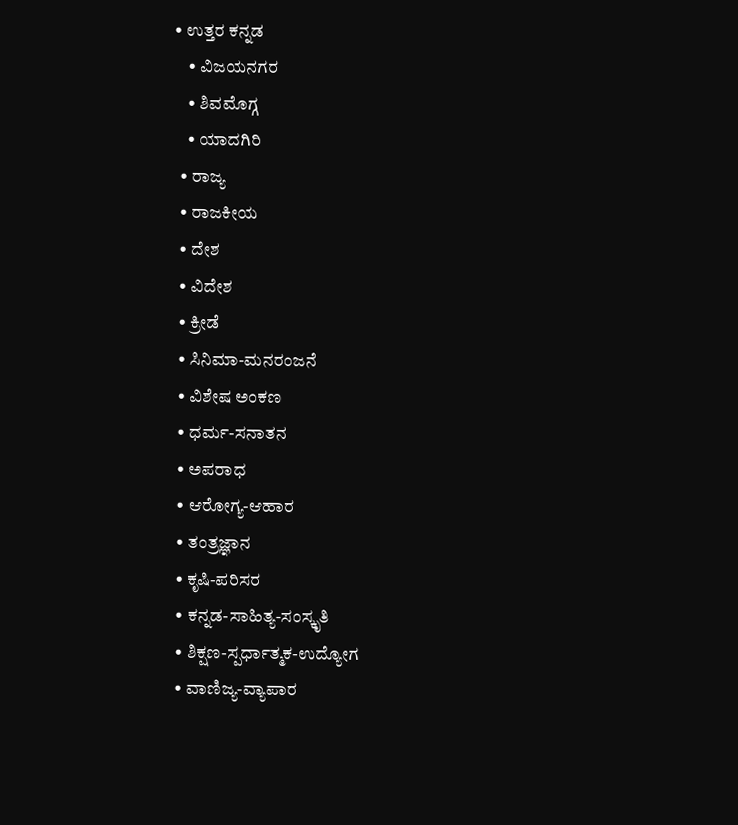• ಉತ್ತರ ಕನ್ನಡ
    • ವಿಜಯನಗರ
    • ಶಿವಮೊಗ್ಗ
    • ಯಾದಗಿರಿ
  • ರಾಜ್ಯ
  • ರಾಜಕೀಯ
  • ದೇಶ
  • ವಿದೇಶ
  • ಕ್ರೀಡೆ
  • ಸಿನಿಮಾ-ಮನರಂಜನೆ
  • ವಿಶೇಷ ಅಂಕಣ
  • ಧರ್ಮ-ಸನಾತನ
  • ಅಪರಾಧ
  • ಆರೋಗ್ಯ-ಆಹಾರ
  • ತಂತ್ರಜ್ಞಾನ
  • ಕೃಷಿ-ಪರಿಸರ
  • ಕನ್ನಡ-ಸಾಹಿತ್ಯ-ಸಂಸ್ಕೃತಿ
  • ಶಿಕ್ಷಣ-ಸ್ಪರ್ಧಾತ್ಮಕ-ಉದ್ಯೋಗ
  • ವಾಣಿಜ್ಯ-ವ್ಯಾಪಾರ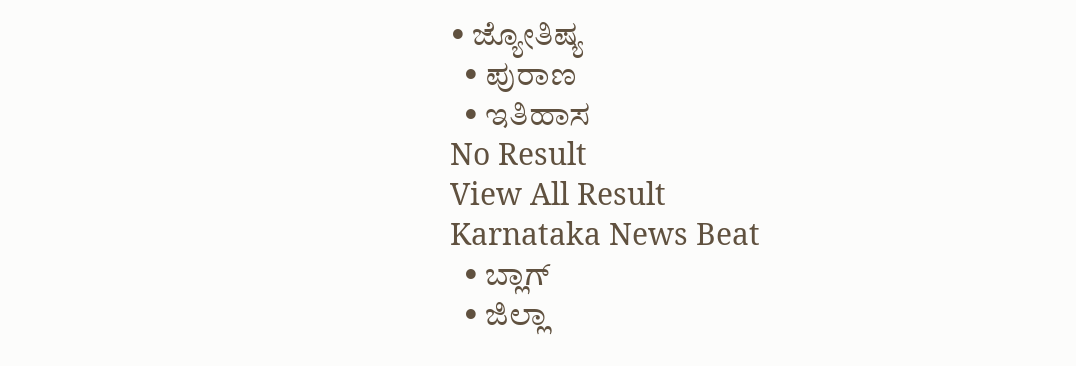• ಜ್ಯೋತಿಷ್ಯ
  • ಪುರಾಣ
  • ಇತಿಹಾಸ
No Result
View All Result
Karnataka News Beat
  • ಬ್ಲಾಗ್
  • ಜಿಲ್ಲಾ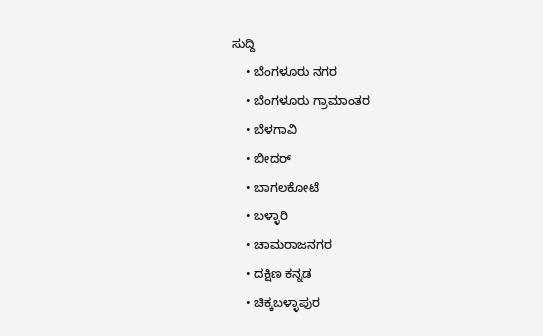ಸುದ್ದಿ
    • ಬೆಂಗಳೂರು ನಗರ
    • ಬೆಂಗಳೂರು ಗ್ರಾಮಾಂತರ
    • ಬೆಳಗಾವಿ
    • ಬೀದರ್
    • ಬಾಗಲಕೋಟೆ
    • ಬಳ್ಳಾರಿ
    • ಚಾಮರಾಜನಗರ
    • ದಕ್ಷಿಣ ಕನ್ನಡ
    • ಚಿಕ್ಕಬಳ್ಳಾಪುರ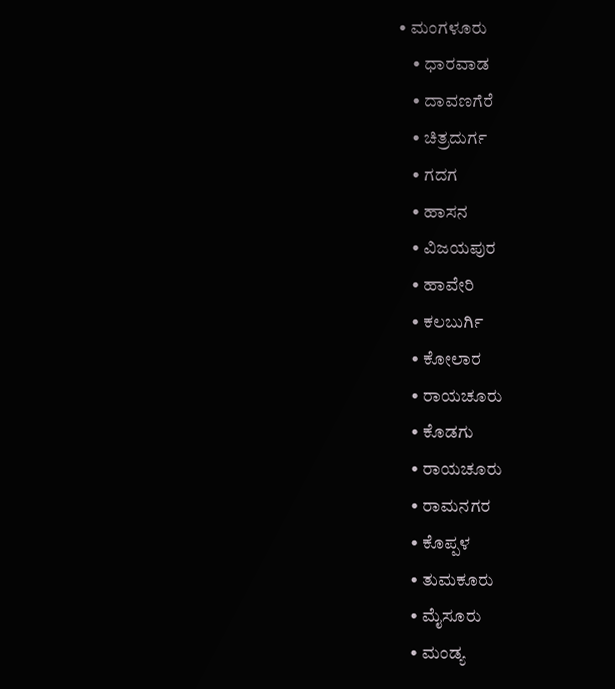• ಮಂಗಳೂರು
    • ಧಾರವಾಡ
    • ದಾವಣಗೆರೆ
    • ಚಿತ್ರದುರ್ಗ
    • ಗದಗ
    • ಹಾಸನ
    • ವಿಜಯಪುರ
    • ಹಾವೇರಿ
    • ಕಲಬುರ್ಗಿ
    • ಕೋಲಾರ
    • ರಾಯಚೂರು
    • ಕೊಡಗು
    • ರಾಯಚೂರು
    • ರಾಮನಗರ
    • ಕೊಪ್ಪಳ
    • ತುಮಕೂರು
    • ಮೈಸೂರು
    • ಮಂಡ್ಯ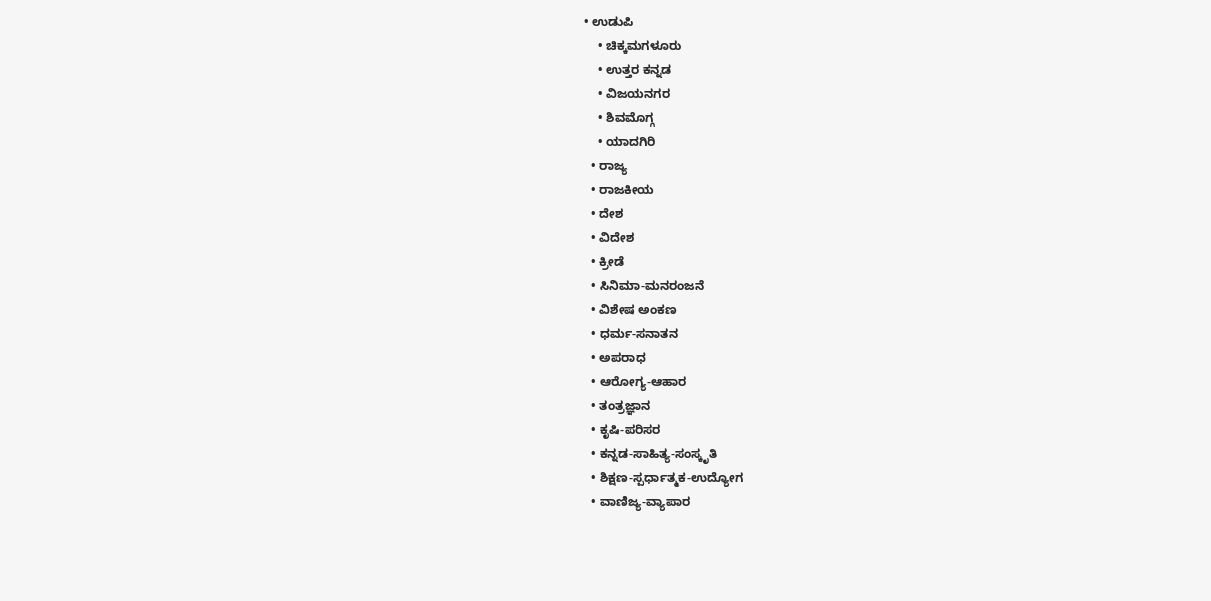• ಉಡುಪಿ
    • ಚಿಕ್ಕಮಗಳೂರು
    • ಉತ್ತರ ಕನ್ನಡ
    • ವಿಜಯನಗರ
    • ಶಿವಮೊಗ್ಗ
    • ಯಾದಗಿರಿ
  • ರಾಜ್ಯ
  • ರಾಜಕೀಯ
  • ದೇಶ
  • ವಿದೇಶ
  • ಕ್ರೀಡೆ
  • ಸಿನಿಮಾ-ಮನರಂಜನೆ
  • ವಿಶೇಷ ಅಂಕಣ
  • ಧರ್ಮ-ಸನಾತನ
  • ಅಪರಾಧ
  • ಆರೋಗ್ಯ-ಆಹಾರ
  • ತಂತ್ರಜ್ಞಾನ
  • ಕೃಷಿ-ಪರಿಸರ
  • ಕನ್ನಡ-ಸಾಹಿತ್ಯ-ಸಂಸ್ಕೃತಿ
  • ಶಿಕ್ಷಣ-ಸ್ಪರ್ಧಾತ್ಮಕ-ಉದ್ಯೋಗ
  • ವಾಣಿಜ್ಯ-ವ್ಯಾಪಾರ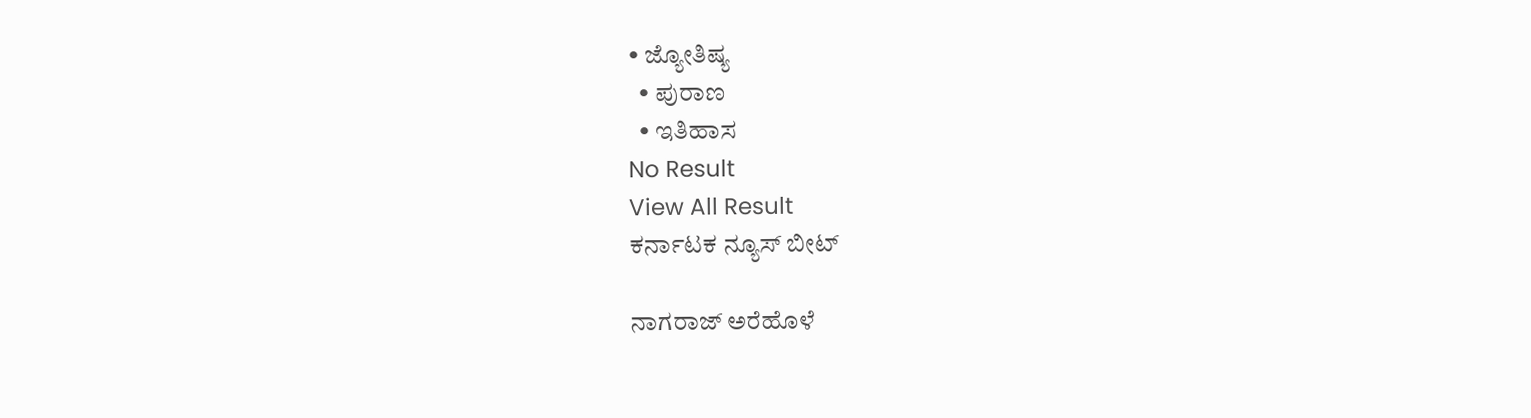• ಜ್ಯೋತಿಷ್ಯ
  • ಪುರಾಣ
  • ಇತಿಹಾಸ
No Result
View All Result
ಕರ್ನಾಟಕ ನ್ಯೂಸ್ ಬೀಟ್

ನಾಗರಾಜ್ ಅರೆಹೊಳೆ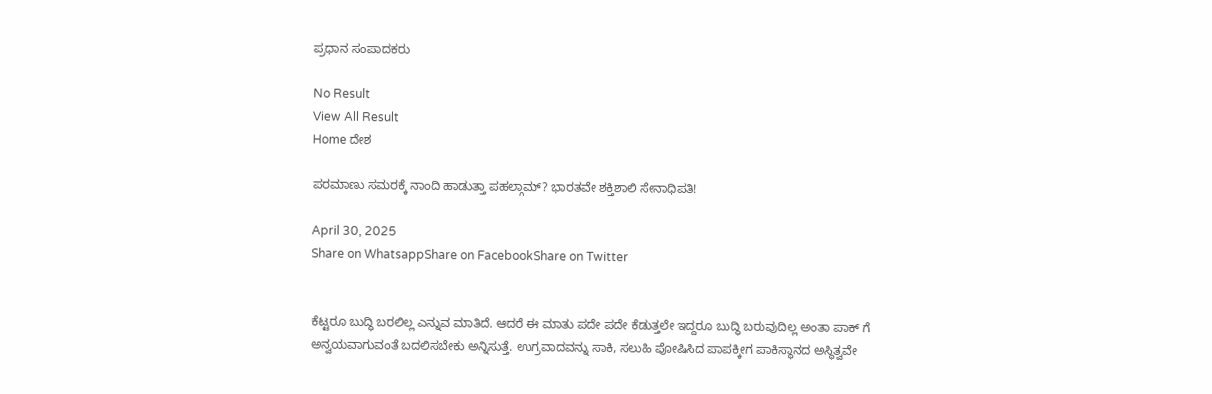ಪ್ರಧಾನ ಸಂಪಾದಕರು

No Result
View All Result
Home ದೇಶ

ಪರಮಾಣು ಸಮರಕ್ಕೆ ನಾಂದಿ ಹಾಡುತ್ತಾ ಪಹಲ್ಗಾಮ್? ಭಾರತವೇ ಶಕ್ತಿಶಾಲಿ ಸೇನಾಧಿಪತಿ!

April 30, 2025
Share on WhatsappShare on FacebookShare on Twitter


ಕೆಟ್ಟರೂ ಬುದ್ಧಿ ಬರಲಿಲ್ಲ ಎನ್ನುವ ಮಾತಿದೆ. ಆದರೆ ಈ ಮಾತು ಪದೇ ಪದೇ ಕೆಡುತ್ತಲೇ ಇದ್ದರೂ ಬುದ್ಧಿ ಬರುವುದಿಲ್ಲ ಅಂತಾ ಪಾಕ್ ಗೆ ಅನ್ವಯವಾಗುವಂತೆ ಬದಲಿಸಬೇಕು ಅನ್ನಿಸುತ್ತೆ. ಉಗ್ರವಾದವನ್ನು ಸಾಕಿ, ಸಲುಹಿ ಪೋಷಿಸಿದ ಪಾಪಕ್ಕೀಗ ಪಾಕಿಸ್ಥಾನದ ಅಸ್ಥಿತ್ವವೇ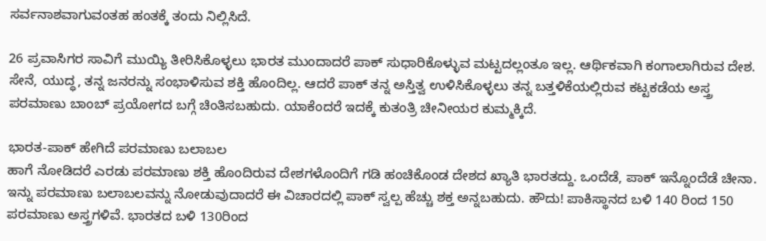ಸರ್ವನಾಶವಾಗುವಂತಹ ಹಂತಕ್ಕೆ ತಂದು ನಿಲ್ಲಿಸಿದೆ.

26 ಪ್ರವಾಸಿಗರ ಸಾವಿಗೆ ಮುಯ್ಯಿ ತೀರಿಸಿಕೊಳ್ಳಲು ಭಾರತ ಮುಂದಾದರೆ ಪಾಕ್ ಸುಧಾರಿಕೊಳ್ಳುವ ಮಟ್ಟದಲ್ಲಂತೂ ಇಲ್ಲ. ಆರ್ಥಿಕವಾಗಿ ಕಂಗಾಲಾಗಿರುವ ದೇಶ. ಸೇನೆ, ಯುದ್ಧ, ತನ್ನ ಜನರನ್ನು ಸಂಭಾಳಿಸುವ ಶಕ್ತಿ ಹೊಂದಿಲ್ಲ. ಆದರೆ ಪಾಕ್ ತನ್ನ ಅಸ್ತಿತ್ವ ಉಳಿಸಿಕೊಳ್ಳಲು ತನ್ನ ಬತ್ತಳಿಕೆಯಲ್ಲಿರುವ ಕಟ್ಟಕಡೆಯ ಅಸ್ತ್ರ ಪರಮಾಣು ಬಾಂಬ್ ಪ್ರಯೋಗದ ಬಗ್ಗೆ ಚಿಂತಿಸಬಹುದು. ಯಾಕೆಂದರೆ ಇದಕ್ಕೆ ಕುತಂತ್ರಿ ಚೀನೀಯರ ಕುಮ್ಮಕ್ಕಿದೆ.

ಭಾರತ-ಪಾಕ್ ಹೇಗಿದೆ ಪರಮಾಣು ಬಲಾಬಲ
ಹಾಗೆ ನೋಡಿದರೆ ಎರಡು ಪರಮಾಣು ಶಕ್ತಿ ಹೊಂದಿರುವ ದೇಶಗಳೊಂದಿಗೆ ಗಡಿ ಹಂಚಿಕೊಂಡ ದೇಶದ ಖ್ಯಾತಿ ಭಾರತದ್ದು. ಒಂದೆಡೆ, ಪಾಕ್ ಇನ್ನೊಂದೆಡೆ ಚೀನಾ. ಇನ್ನು ಪರಮಾಣು ಬಲಾಬಲವನ್ನು ನೋಡುವುದಾದರೆ ಈ ವಿಚಾರದಲ್ಲಿ ಪಾಕ್ ಸ್ವಲ್ಪ ಹೆಚ್ಚು ಶಕ್ತ ಅನ್ನಬಹುದು. ಹೌದು! ಪಾಕಿಸ್ಥಾನದ ಬಳಿ 140 ರಿಂದ 150 ಪರಮಾಣು ಅಸ್ತ್ರಗಳಿವೆ. ಭಾರತದ ಬಳಿ 130ರಿಂದ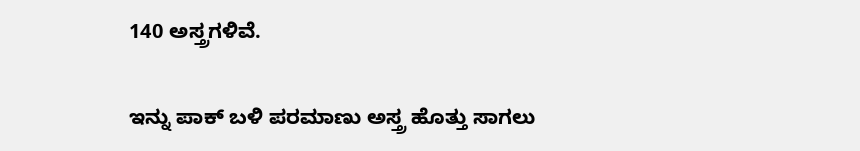140 ಅಸ್ತ್ರಗಳಿವೆ.

ಇನ್ನು ಪಾಕ್ ಬಳಿ ಪರಮಾಣು ಅಸ್ತ್ರ ಹೊತ್ತು ಸಾಗಲು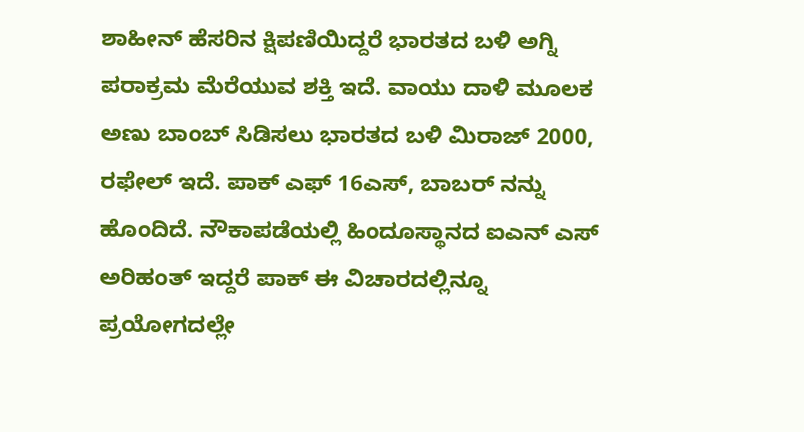ಶಾಹೀನ್ ಹೆಸರಿನ ಕ್ಷಿಪಣಿಯಿದ್ದರೆ ಭಾರತದ ಬಳಿ ಅಗ್ನಿ ಪರಾಕ್ರಮ ಮೆರೆಯುವ ಶಕ್ತಿ ಇದೆ. ವಾಯು ದಾಳಿ ಮೂಲಕ ಅಣು ಬಾಂಬ್ ಸಿಡಿಸಲು ಭಾರತದ ಬಳಿ ಮಿರಾಜ್ 2000, ರಫೇಲ್ ಇದೆ. ಪಾಕ್ ಎಫ್ 16ಎಸ್, ಬಾಬರ್ ನನ್ನು ಹೊಂದಿದೆ. ನೌಕಾಪಡೆಯಲ್ಲಿ ಹಿಂದೂಸ್ಥಾನದ ಐಎನ್ ಎಸ್ ಅರಿಹಂತ್ ಇದ್ದರೆ ಪಾಕ್ ಈ ವಿಚಾರದಲ್ಲಿನ್ನೂ ಪ್ರಯೋಗದಲ್ಲೇ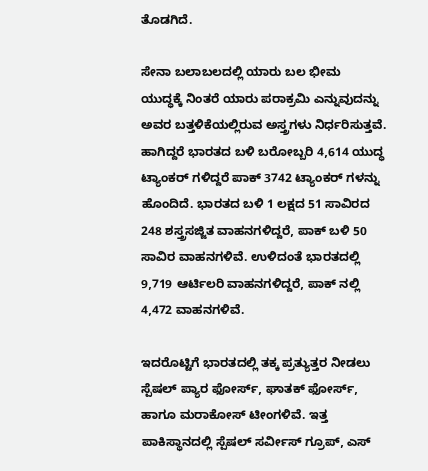ತೊಡಗಿದೆ.

ಸೇನಾ ಬಲಾಬಲದಲ್ಲಿ ಯಾರು ಬಲ ಭೀಮ
ಯುದ್ಧಕ್ಕೆ ನಿಂತರೆ ಯಾರು ಪರಾಕ್ರಮಿ ಎನ್ನುವುದನ್ನು ಅವರ ಬತ್ತಳಿಕೆಯಲ್ಲಿರುವ ಅಸ್ತ್ರಗಳು ನಿರ್ಧರಿಸುತ್ತವೆ. ಹಾಗಿದ್ದರೆ ಭಾರತದ ಬಳಿ ಬರೋಬ್ಬರಿ 4,614 ಯುದ್ಧ ಟ್ಯಾಂಕರ್ ಗಳಿದ್ದರೆ ಪಾಕ್ 3742 ಟ್ಯಾಂಕರ್ ಗಳನ್ನು ಹೊಂದಿದೆ. ಭಾರತದ ಬಳಿ 1 ಲಕ್ಷದ 51 ಸಾವಿರದ 248 ಶಸ್ತ್ರಸಜ್ಜಿತ ವಾಹನಗಳಿದ್ದರೆ, ಪಾಕ್ ಬಳಿ 50 ಸಾವಿರ ವಾಹನಗಳಿವೆ. ಉಳಿದಂತೆ ಭಾರತದಲ್ಲಿ 9,719 ಆರ್ಟಿಲರಿ ವಾಹನಗಳಿದ್ದರೆ, ಪಾಕ್ ನಲ್ಲಿ 4,472 ವಾಹನಗಳಿವೆ.

ಇದರೊಟ್ಟಿಗೆ ಭಾರತದಲ್ಲಿ ತಕ್ಕ ಪ್ರತ್ಯುತ್ತರ ನೀಡಲು ಸ್ಪೆಷಲ್ ಪ್ಯಾರ ಫೋರ್ಸ್, ಘಾತಕ್ ಫೋರ್ಸ್, ಹಾಗೂ ಮರಾಕೋಸ್ ಟೀಂಗಳಿವೆ. ಇತ್ತ ಪಾಕಿಸ್ಥಾನದಲ್ಲಿ ಸ್ಪೆಷಲ್ ಸರ್ವೀಸ್ ಗ್ರೂಪ್, ಎಸ್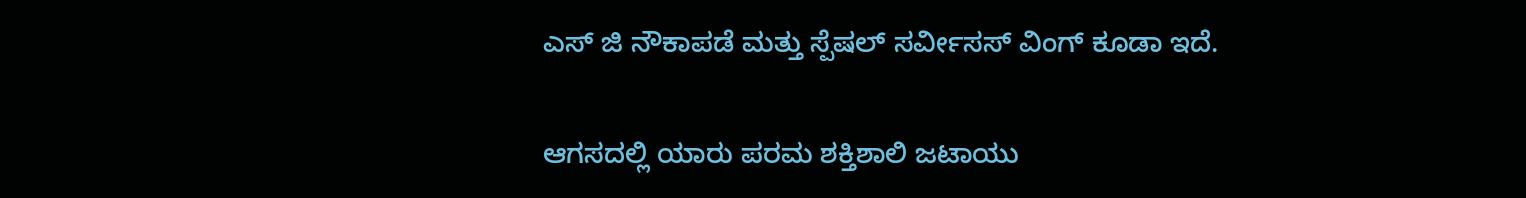ಎಸ್ ಜಿ ನೌಕಾಪಡೆ ಮತ್ತು ಸ್ಪೆಷಲ್ ಸರ್ವೀಸಸ್ ವಿಂಗ್ ಕೂಡಾ ಇದೆ.

ಆಗಸದಲ್ಲಿ ಯಾರು ಪರಮ ಶಕ್ತಿಶಾಲಿ ಜಟಾಯು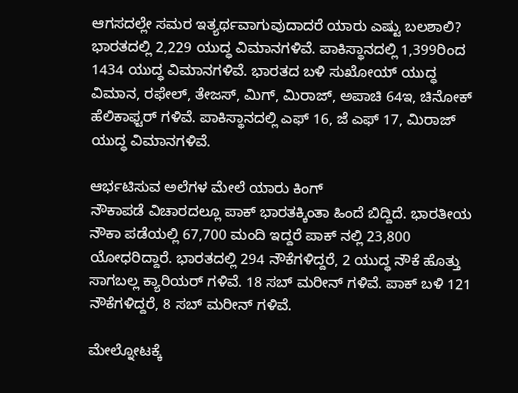ಆಗಸದಲ್ಲೇ ಸಮರ ಇತ್ಯರ್ಥವಾಗುವುದಾದರೆ ಯಾರು ಎಷ್ಟು ಬಲಶಾಲಿ? ಭಾರತದಲ್ಲಿ 2,229 ಯುದ್ಧ ವಿಮಾನಗಳಿವೆ. ಪಾಕಿಸ್ಥಾನದಲ್ಲಿ 1,399ರಿಂದ 1434 ಯುದ್ಧ ವಿಮಾನಗಳಿವೆ. ಭಾರತದ ಬಳಿ ಸುಖೋಯ್ ಯುದ್ಧ ವಿಮಾನ, ರಫೇಲ್, ತೇಜಸ್, ಮಿಗ್, ಮಿರಾಜ್, ಅಪಾಚಿ 64ಇ, ಚಿನೋಕ್ ಹೆಲಿಕಾಫ್ಟರ್ ಗಳಿವೆ. ಪಾಕಿಸ್ಥಾನದಲ್ಲಿ ಎಫ್ 16, ಜೆ ಎಫ್ 17, ಮಿರಾಜ್ ಯುದ್ಧ ವಿಮಾನಗಳಿವೆ.

ಆರ್ಭಟಿಸುವ ಅಲೆಗಳ ಮೇಲೆ ಯಾರು ಕಿಂಗ್
ನೌಕಾಪಡೆ ವಿಚಾರದಲ್ಲೂ ಪಾಕ್ ಭಾರತಕ್ಕಿಂತಾ ಹಿಂದೆ ಬಿದ್ದಿದೆ. ಭಾರತೀಯ ನೌಕಾ ಪಡೆಯಲ್ಲಿ 67,700 ಮಂದಿ ಇದ್ದರೆ ಪಾಕ್ ನಲ್ಲಿ 23,800 ಯೋಧರಿದ್ದಾರೆ. ಭಾರತದಲ್ಲಿ 294 ನೌಕೆಗಳಿದ್ದರೆ, 2 ಯುದ್ಧ ನೌಕೆ ಹೊತ್ತು ಸಾಗಬಲ್ಲ ಕ್ಯಾರಿಯರ್ ಗಳಿವೆ. 18 ಸಬ್ ಮರೀನ್ ಗಳಿವೆ. ಪಾಕ್ ಬಳಿ 121 ನೌಕೆಗಳಿದ್ದರೆ, 8 ಸಬ್ ಮರೀನ್ ಗಳಿವೆ.

ಮೇಲ್ನೋಟಕ್ಕೆ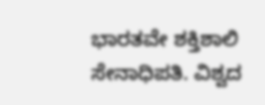ಭಾರತವೇ ಶಕ್ತಿಶಾಲಿ ಸೇನಾಧಿಪತಿ. ವಿಶ್ವದ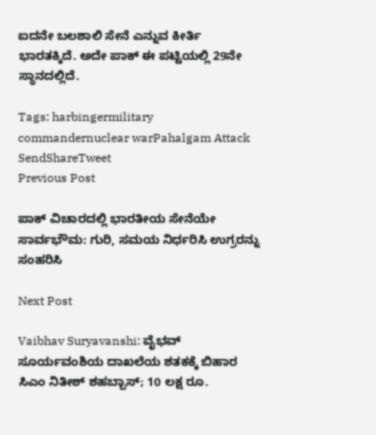ಐದನೇ ಬಲಶಾಲಿ ಸೇನೆ ಎನ್ನುವ ಕೀರ್ತಿ ಭಾರತಕ್ಕಿದೆ. ಅದೇ ಪಾಕ್ ಈ ಪಟ್ಟಿಯಲ್ಲಿ 29ನೇ ಸ್ಥಾನದಲ್ಲಿದೆ.

Tags: harbingermilitary commandernuclear warPahalgam Attack
SendShareTweet
Previous Post

ಪಾಕ್ ವಿಚಾರದಲ್ಲಿ ಭಾರತೀಯ ಸೇನೆಯೇ ಸಾರ್ವಭೌಮ: ಗುರಿ, ಸಮಯ ನಿರ್ಧರಿಸಿ ಉಗ್ರರನ್ನು ಸಂಹರಿಸಿ

Next Post

Vaibhav Suryavanshi: ವೈಭವ್ ಸೂರ್ಯವಂಶಿಯ ದಾಖಲೆಯ ಶತಕಕ್ಕೆ ಬಿಹಾರ ಸಿಎಂ ನಿತೀಶ್ ಶಹಬ್ಬಾಸ್; 10 ಲಕ್ಷ ರೂ.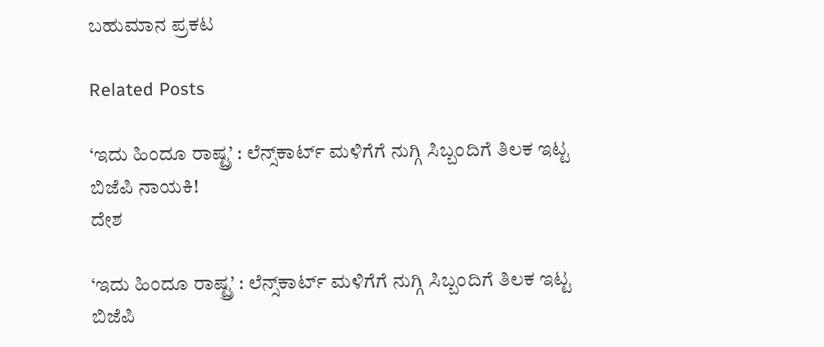ಬಹುಮಾನ ಪ್ರಕಟ

Related Posts

‘ಇದು ಹಿಂದೂ ರಾಷ್ಟ್ರ’ : ಲೆನ್ಸ್‌ಕಾರ್ಟ್ ಮಳಿಗೆಗೆ ನುಗ್ಗಿ ಸಿಬ್ಬಂದಿಗೆ ತಿಲಕ ಇಟ್ಟ ಬಿಜೆಪಿ ನಾಯಕಿ!
ದೇಶ

‘ಇದು ಹಿಂದೂ ರಾಷ್ಟ್ರ’ : ಲೆನ್ಸ್‌ಕಾರ್ಟ್ ಮಳಿಗೆಗೆ ನುಗ್ಗಿ ಸಿಬ್ಬಂದಿಗೆ ತಿಲಕ ಇಟ್ಟ ಬಿಜೆಪಿ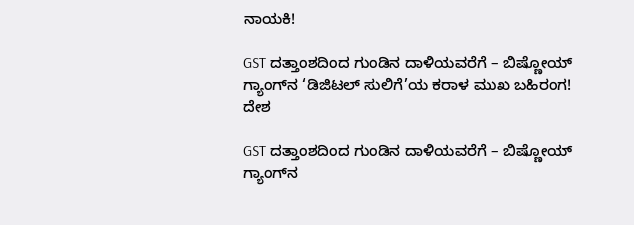ನಾಯಕಿ!

GST ದತ್ತಾಂಶದಿಂದ ಗುಂಡಿನ ದಾಳಿಯವರೆಗೆ – ಬಿಷ್ಣೋಯ್ ಗ್ಯಾಂಗ್‌ನ ‘ಡಿಜಿಟಲ್ ಸುಲಿಗೆ’ಯ ಕರಾಳ ಮುಖ ಬಹಿರಂಗ!
ದೇಶ

GST ದತ್ತಾಂಶದಿಂದ ಗುಂಡಿನ ದಾಳಿಯವರೆಗೆ – ಬಿಷ್ಣೋಯ್ ಗ್ಯಾಂಗ್‌ನ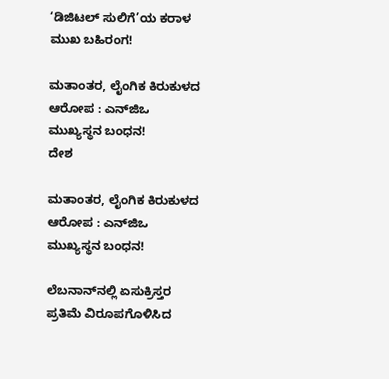‘ಡಿಜಿಟಲ್ ಸುಲಿಗೆ’ಯ ಕರಾಳ ಮುಖ ಬಹಿರಂಗ!

ಮತಾಂತರ, ಲೈಂಗಿಕ ಕಿರುಕುಳದ ಆರೋಪ : ಎನ್‌ಜಿಒ ಮುಖ್ಯಸ್ಥನ ಬಂಧನ!
ದೇಶ

ಮತಾಂತರ, ಲೈಂಗಿಕ ಕಿರುಕುಳದ ಆರೋಪ : ಎನ್‌ಜಿಒ ಮುಖ್ಯಸ್ಥನ ಬಂಧನ!

ಲೆಬನಾನ್‌ನಲ್ಲಿ ಏಸುಕ್ರಿಸ್ತರ ಪ್ರತಿಮೆ ವಿರೂಪಗೊಳಿಸಿದ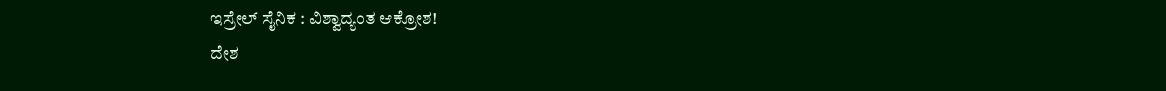ಇಸ್ರೇಲ್ ಸೈನಿಕ : ವಿಶ್ವಾದ್ಯಂತ ಆಕ್ರೋಶ!
ದೇಶ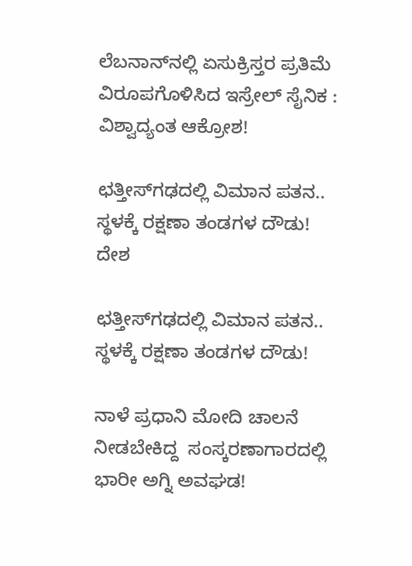ಲೆಬನಾನ್‌ನಲ್ಲಿ ಏಸುಕ್ರಿಸ್ತರ ಪ್ರತಿಮೆ ವಿರೂಪಗೊಳಿಸಿದ ಇಸ್ರೇಲ್ ಸೈನಿಕ : ವಿಶ್ವಾದ್ಯಂತ ಆಕ್ರೋಶ!

ಛತ್ತೀಸ್‌ಗಢದಲ್ಲಿ ವಿಮಾನ ಪತನ.. ಸ್ಥಳಕ್ಕೆ ರಕ್ಷಣಾ ತಂಡಗಳ ದೌಡು!
ದೇಶ

ಛತ್ತೀಸ್‌ಗಢದಲ್ಲಿ ವಿಮಾನ ಪತನ.. ಸ್ಥಳಕ್ಕೆ ರಕ್ಷಣಾ ತಂಡಗಳ ದೌಡು!

ನಾಳೆ ಪ್ರಧಾನಿ ಮೋದಿ ಚಾಲನೆ ನೀಡಬೇಕಿದ್ದ  ಸಂಸ್ಕರಣಾಗಾರದಲ್ಲಿ ಭಾರೀ ಅಗ್ನಿ ಅವಘಡ!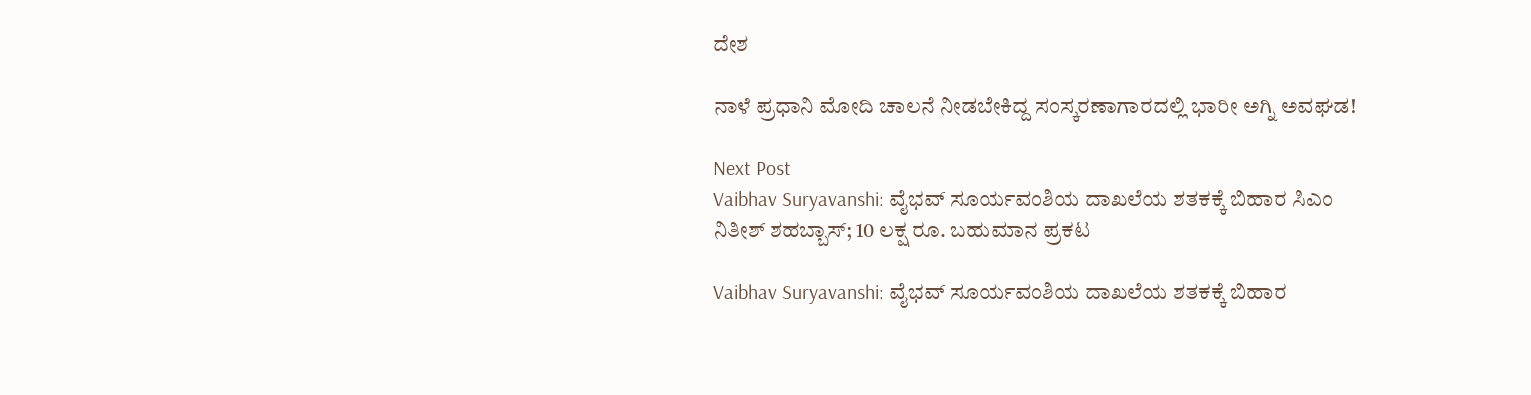ದೇಶ

ನಾಳೆ ಪ್ರಧಾನಿ ಮೋದಿ ಚಾಲನೆ ನೀಡಬೇಕಿದ್ದ ಸಂಸ್ಕರಣಾಗಾರದಲ್ಲಿ ಭಾರೀ ಅಗ್ನಿ ಅವಘಡ!

Next Post
Vaibhav Suryavanshi: ವೈಭವ್ ಸೂರ್ಯವಂಶಿಯ ದಾಖಲೆಯ ಶತಕಕ್ಕೆ ಬಿಹಾರ ಸಿಎಂ ನಿತೀಶ್ ಶಹಬ್ಬಾಸ್; 10 ಲಕ್ಷ ರೂ. ಬಹುಮಾನ ಪ್ರಕಟ

Vaibhav Suryavanshi: ವೈಭವ್ ಸೂರ್ಯವಂಶಿಯ ದಾಖಲೆಯ ಶತಕಕ್ಕೆ ಬಿಹಾರ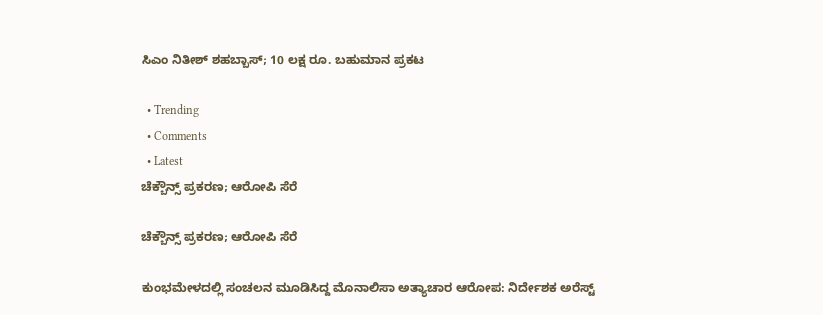ಸಿಎಂ ನಿತೀಶ್ ಶಹಬ್ಬಾಸ್; 10 ಲಕ್ಷ ರೂ. ಬಹುಮಾನ ಪ್ರಕಟ

  • Trending
  • Comments
  • Latest
ಚೆಕ್ಬೌನ್ಸ್ ಪ್ರಕರಣ; ಆರೋಪಿ ಸೆರೆ

ಚೆಕ್ಬೌನ್ಸ್ ಪ್ರಕರಣ; ಆರೋಪಿ ಸೆರೆ

ಕುಂಭಮೇಳದಲ್ಲಿ ಸಂಚಲನ ಮೂಡಿಸಿದ್ದ ಮೊನಾಲಿಸಾ ಅತ್ಯಾಚಾರ ಆರೋಪ: ನಿರ್ದೇಶಕ ಅರೆಸ್ಟ್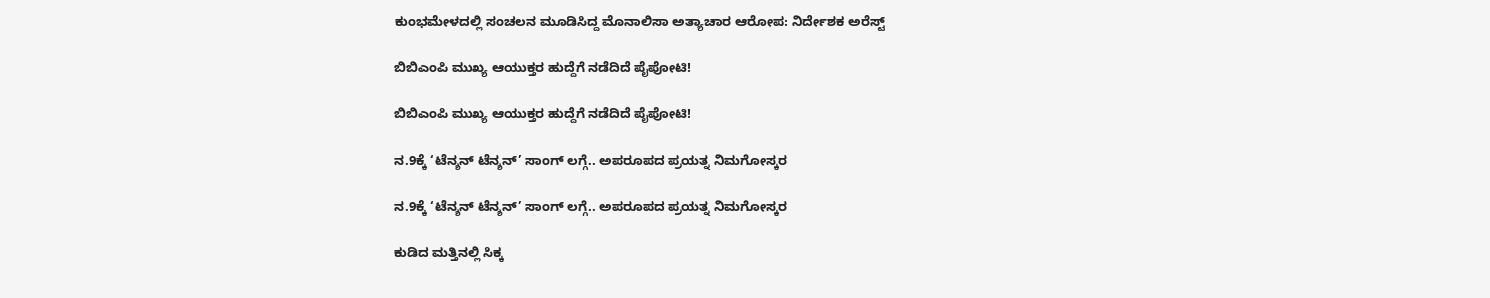ಕುಂಭಮೇಳದಲ್ಲಿ ಸಂಚಲನ ಮೂಡಿಸಿದ್ದ ಮೊನಾಲಿಸಾ ಅತ್ಯಾಚಾರ ಆರೋಪ: ನಿರ್ದೇಶಕ ಅರೆಸ್ಟ್

ಬಿಬಿಎಂಪಿ ಮುಖ್ಯ ಆಯುಕ್ತರ ಹುದ್ದೆಗೆ ನಡೆದಿದೆ ಪೈಪೋಟಿ!

ಬಿಬಿಎಂಪಿ ಮುಖ್ಯ ಆಯುಕ್ತರ ಹುದ್ದೆಗೆ ನಡೆದಿದೆ ಪೈಪೋಟಿ!

ನ.9ಕ್ಕೆ ‘ಟೆನ್ಶನ್ ಟೆನ್ಶನ್’ ಸಾಂಗ್ ಲಗ್ಗೆ.. ಅಪರೂಪದ ಪ್ರಯತ್ನ ನಿಮಗೋಸ್ಕರ

ನ.9ಕ್ಕೆ ‘ಟೆನ್ಶನ್ ಟೆನ್ಶನ್’ ಸಾಂಗ್ ಲಗ್ಗೆ.. ಅಪರೂಪದ ಪ್ರಯತ್ನ ನಿಮಗೋಸ್ಕರ

ಕುಡಿದ ಮತ್ತಿನಲ್ಲಿ ಸಿಕ್ಕ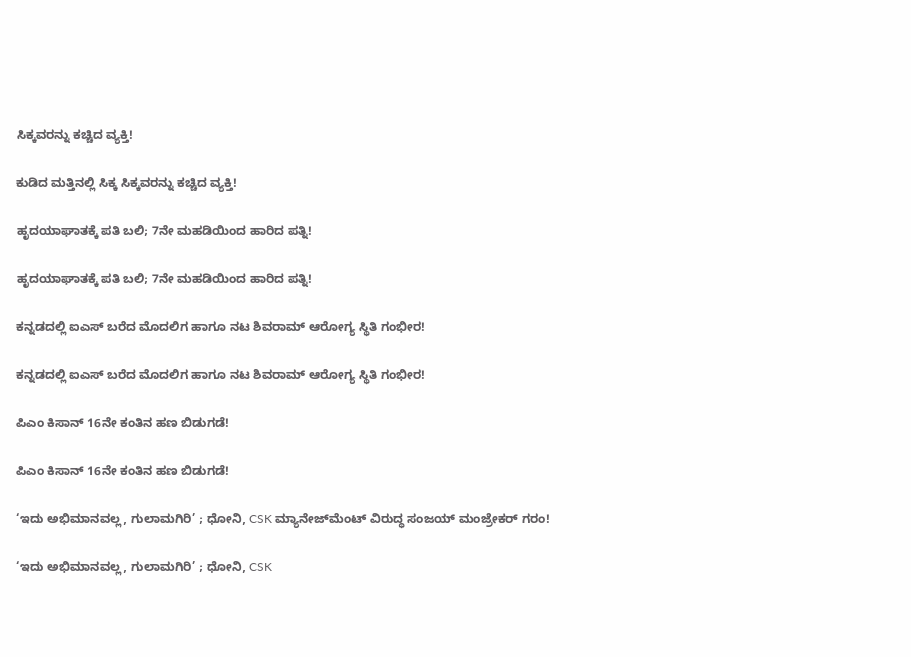ಸಿಕ್ಕವರನ್ನು ಕಚ್ಚಿದ ವ್ಯಕ್ತಿ!

ಕುಡಿದ ಮತ್ತಿನಲ್ಲಿ ಸಿಕ್ಕ ಸಿಕ್ಕವರನ್ನು ಕಚ್ಚಿದ ವ್ಯಕ್ತಿ!

ಹೃದಯಾಘಾತಕ್ಕೆ ಪತಿ ಬಲಿ; 7ನೇ ಮಹಡಿಯಿಂದ ಹಾರಿದ ಪತ್ನಿ!

ಹೃದಯಾಘಾತಕ್ಕೆ ಪತಿ ಬಲಿ; 7ನೇ ಮಹಡಿಯಿಂದ ಹಾರಿದ ಪತ್ನಿ!

ಕನ್ನಡದಲ್ಲಿ ಐಎಸ್ ಬರೆದ ಮೊದಲಿಗ ಹಾಗೂ ನಟ ಶಿವರಾಮ್ ಆರೋಗ್ಯ ಸ್ಥಿತಿ ಗಂಭೀರ!

ಕನ್ನಡದಲ್ಲಿ ಐಎಸ್ ಬರೆದ ಮೊದಲಿಗ ಹಾಗೂ ನಟ ಶಿವರಾಮ್ ಆರೋಗ್ಯ ಸ್ಥಿತಿ ಗಂಭೀರ!

ಪಿಎಂ ಕಿಸಾನ್ 16ನೇ ಕಂತಿನ ಹಣ ಬಿಡುಗಡೆ!

ಪಿಎಂ ಕಿಸಾನ್ 16ನೇ ಕಂತಿನ ಹಣ ಬಿಡುಗಡೆ!

‘ಇದು ಅಭಿಮಾನವಲ್ಲ, ಗುಲಾಮಗಿರಿ’ ; ಧೋನಿ, CSK ಮ್ಯಾನೇಜ್‌ಮೆಂಟ್ ವಿರುದ್ಧ ಸಂಜಯ್ ಮಂಜ್ರೇಕರ್ ಗರಂ!

‘ಇದು ಅಭಿಮಾನವಲ್ಲ, ಗುಲಾಮಗಿರಿ’ ; ಧೋನಿ, CSK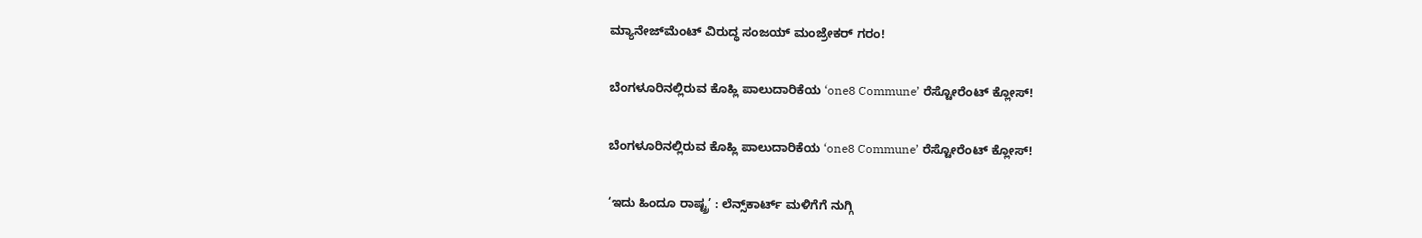ಮ್ಯಾನೇಜ್‌ಮೆಂಟ್ ವಿರುದ್ಧ ಸಂಜಯ್ ಮಂಜ್ರೇಕರ್ ಗರಂ!

ಬೆಂಗಳೂರಿನಲ್ಲಿರುವ ಕೊಹ್ಲಿ ಪಾಲುದಾರಿಕೆಯ ‘one8 Commune’ ರೆಸ್ಟೋರೆಂಟ್ ಕ್ಲೋಸ್‌!

ಬೆಂಗಳೂರಿನಲ್ಲಿರುವ ಕೊಹ್ಲಿ ಪಾಲುದಾರಿಕೆಯ ‘one8 Commune’ ರೆಸ್ಟೋರೆಂಟ್ ಕ್ಲೋಸ್‌!

‘ಇದು ಹಿಂದೂ ರಾಷ್ಟ್ರ’ : ಲೆನ್ಸ್‌ಕಾರ್ಟ್ ಮಳಿಗೆಗೆ ನುಗ್ಗಿ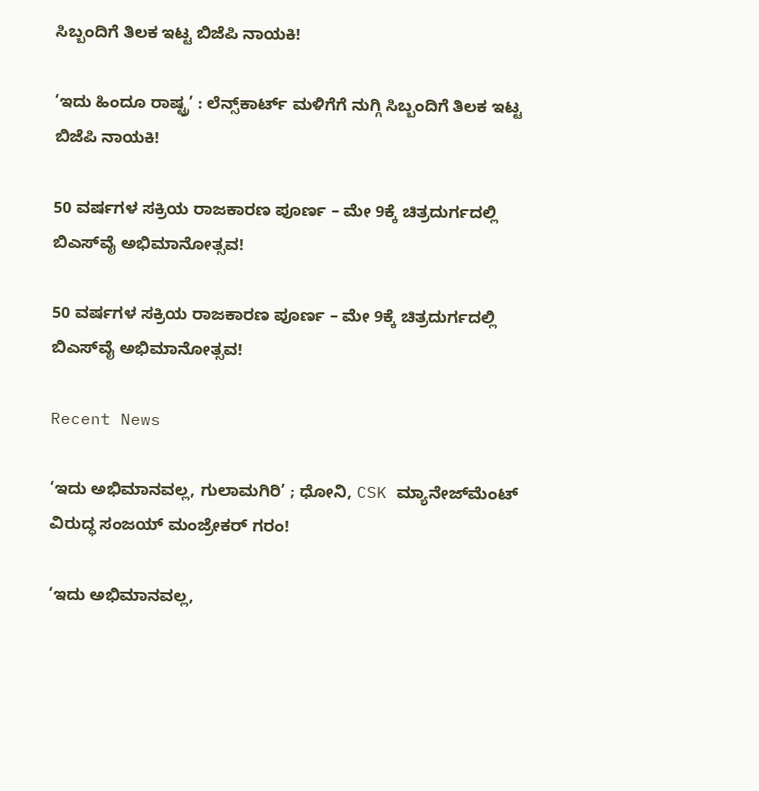ಸಿಬ್ಬಂದಿಗೆ ತಿಲಕ ಇಟ್ಟ ಬಿಜೆಪಿ ನಾಯಕಿ!

‘ಇದು ಹಿಂದೂ ರಾಷ್ಟ್ರ’ : ಲೆನ್ಸ್‌ಕಾರ್ಟ್ ಮಳಿಗೆಗೆ ನುಗ್ಗಿ ಸಿಬ್ಬಂದಿಗೆ ತಿಲಕ ಇಟ್ಟ ಬಿಜೆಪಿ ನಾಯಕಿ!

50 ವರ್ಷಗಳ ಸಕ್ರಿಯ ರಾಜಕಾರಣ ಪೂರ್ಣ – ಮೇ 9ಕ್ಕೆ ಚಿತ್ರದುರ್ಗದಲ್ಲಿ ಬಿಎಸ್‌ವೈ ಅಭಿಮಾನೋತ್ಸವ!

50 ವರ್ಷಗಳ ಸಕ್ರಿಯ ರಾಜಕಾರಣ ಪೂರ್ಣ – ಮೇ 9ಕ್ಕೆ ಚಿತ್ರದುರ್ಗದಲ್ಲಿ ಬಿಎಸ್‌ವೈ ಅಭಿಮಾನೋತ್ಸವ!

Recent News

‘ಇದು ಅಭಿಮಾನವಲ್ಲ, ಗುಲಾಮಗಿರಿ’ ; ಧೋನಿ, CSK ಮ್ಯಾನೇಜ್‌ಮೆಂಟ್ ವಿರುದ್ಧ ಸಂಜಯ್ ಮಂಜ್ರೇಕರ್ ಗರಂ!

‘ಇದು ಅಭಿಮಾನವಲ್ಲ,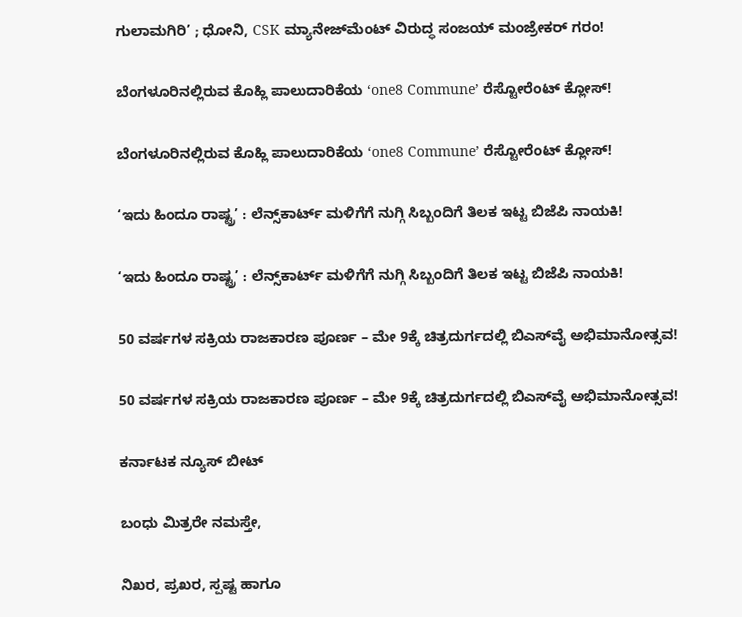ಗುಲಾಮಗಿರಿ’ ; ಧೋನಿ, CSK ಮ್ಯಾನೇಜ್‌ಮೆಂಟ್ ವಿರುದ್ಧ ಸಂಜಯ್ ಮಂಜ್ರೇಕರ್ ಗರಂ!

ಬೆಂಗಳೂರಿನಲ್ಲಿರುವ ಕೊಹ್ಲಿ ಪಾಲುದಾರಿಕೆಯ ‘one8 Commune’ ರೆಸ್ಟೋರೆಂಟ್ ಕ್ಲೋಸ್‌!

ಬೆಂಗಳೂರಿನಲ್ಲಿರುವ ಕೊಹ್ಲಿ ಪಾಲುದಾರಿಕೆಯ ‘one8 Commune’ ರೆಸ್ಟೋರೆಂಟ್ ಕ್ಲೋಸ್‌!

‘ಇದು ಹಿಂದೂ ರಾಷ್ಟ್ರ’ : ಲೆನ್ಸ್‌ಕಾರ್ಟ್ ಮಳಿಗೆಗೆ ನುಗ್ಗಿ ಸಿಬ್ಬಂದಿಗೆ ತಿಲಕ ಇಟ್ಟ ಬಿಜೆಪಿ ನಾಯಕಿ!

‘ಇದು ಹಿಂದೂ ರಾಷ್ಟ್ರ’ : ಲೆನ್ಸ್‌ಕಾರ್ಟ್ ಮಳಿಗೆಗೆ ನುಗ್ಗಿ ಸಿಬ್ಬಂದಿಗೆ ತಿಲಕ ಇಟ್ಟ ಬಿಜೆಪಿ ನಾಯಕಿ!

50 ವರ್ಷಗಳ ಸಕ್ರಿಯ ರಾಜಕಾರಣ ಪೂರ್ಣ – ಮೇ 9ಕ್ಕೆ ಚಿತ್ರದುರ್ಗದಲ್ಲಿ ಬಿಎಸ್‌ವೈ ಅಭಿಮಾನೋತ್ಸವ!

50 ವರ್ಷಗಳ ಸಕ್ರಿಯ ರಾಜಕಾರಣ ಪೂರ್ಣ – ಮೇ 9ಕ್ಕೆ ಚಿತ್ರದುರ್ಗದಲ್ಲಿ ಬಿಎಸ್‌ವೈ ಅಭಿಮಾನೋತ್ಸವ!

ಕರ್ನಾಟಕ ನ್ಯೂಸ್ ಬೀಟ್

ಬಂಧು ಮಿತ್ರರೇ ನಮಸ್ತೇ,

ನಿಖರ, ಪ್ರಖರ, ಸ್ಪಷ್ಟ ಹಾಗೂ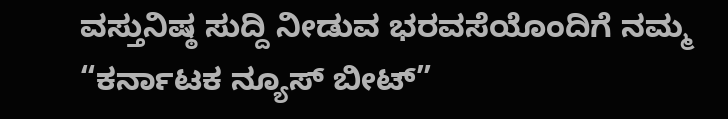ವಸ್ತುನಿಷ್ಠ ಸುದ್ದಿ ನೀಡುವ ಭರವಸೆಯೊಂದಿಗೆ ನಮ್ಮ “ಕರ್ನಾಟಕ ನ್ಯೂಸ್ ಬೀಟ್”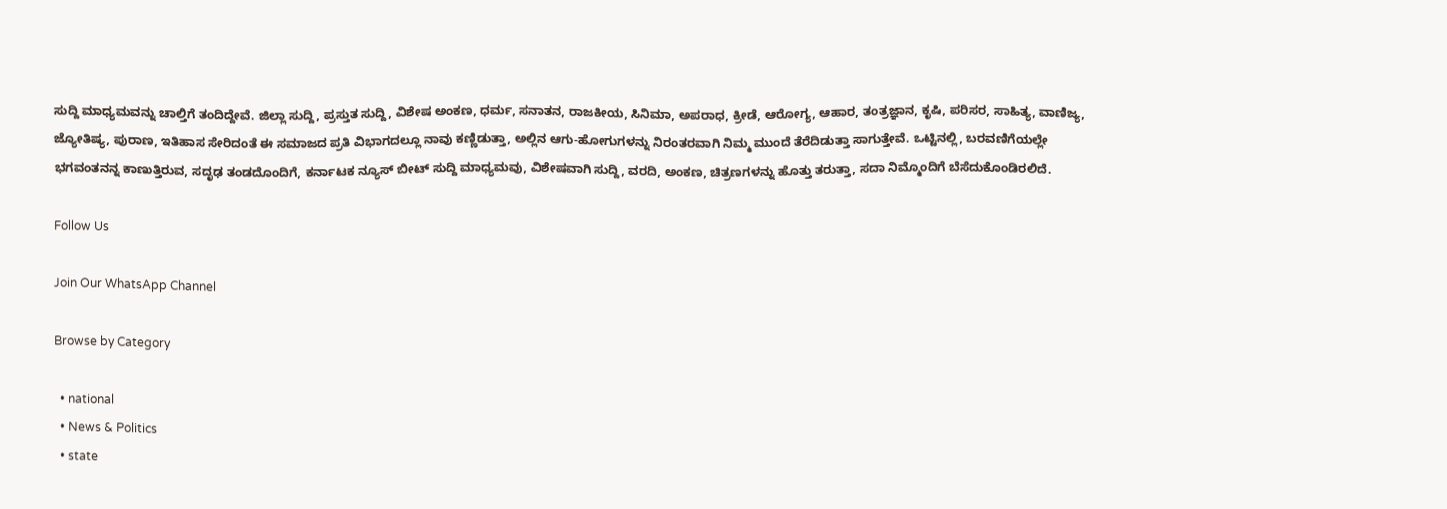ಸುದ್ದಿ ಮಾಧ್ಯಮವನ್ನು ಚಾಲ್ತಿಗೆ ತಂದಿದ್ದೇವೆ. ಜಿಲ್ಲಾ ಸುದ್ದಿ, ಪ್ರಸ್ತುತ ಸುದ್ದಿ, ವಿಶೇಷ ಅಂಕಣ, ಧರ್ಮ, ಸನಾತನ, ರಾಜಕೀಯ, ಸಿನಿಮಾ, ಅಪರಾಧ, ಕ್ರೀಡೆ, ಆರೋಗ್ಯ, ಆಹಾರ, ತಂತ್ರಜ್ಞಾನ, ಕೃಷಿ, ಪರಿಸರ, ಸಾಹಿತ್ಯ, ವಾಣಿಜ್ಯ, ಜ್ಯೋತಿಷ್ಯ, ಪುರಾಣ, ಇತಿಹಾಸ ಸೇರಿದಂತೆ ಈ ಸಮಾಜದ ಪ್ರತಿ ವಿಭಾಗದಲ್ಲೂ ನಾವು ಕಣ್ಣಿಡುತ್ತಾ, ಅಲ್ಲಿನ ಆಗು-ಹೋಗುಗಳನ್ನು ನಿರಂತರವಾಗಿ ನಿಮ್ಮ ಮುಂದೆ ತೆರೆದಿಡುತ್ತಾ ಸಾಗುತ್ತೇವೆ. ಒಟ್ಟಿನಲ್ಲಿ, ಬರವಣಿಗೆಯಲ್ಲೇ ಭಗವಂತನನ್ನ ಕಾಣುತ್ತಿರುವ, ಸದೃಢ ತಂಡದೊಂದಿಗೆ, ಕರ್ನಾಟಕ ನ್ಯೂಸ್ ಬೀಟ್ ಸುದ್ದಿ ಮಾಧ್ಯಮವು, ವಿಶೇಷವಾಗಿ ಸುದ್ದಿ, ವರದಿ, ಅಂಕಣ, ಚಿತ್ರಣಗಳನ್ನು ಹೊತ್ತು ತರುತ್ತಾ, ಸದಾ ನಿಮ್ಮೊಂದಿಗೆ ಬೆಸೆದುಕೊಂಡಿರಲಿದೆ.

Follow Us

Join Our WhatsApp Channel

Browse by Category

  • national
  • News & Politics
  • state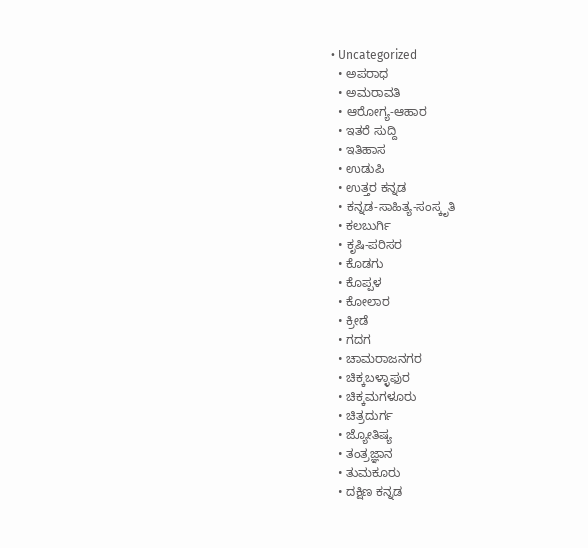• Uncategorized
  • ಅಪರಾಧ
  • ಅಮರಾವತಿ
  • ಆರೋಗ್ಯ-ಆಹಾರ
  • ಇತರೆ ಸುದ್ದಿ
  • ಇತಿಹಾಸ
  • ಉಡುಪಿ
  • ಉತ್ತರ ಕನ್ನಡ
  • ಕನ್ನಡ-ಸಾಹಿತ್ಯ-ಸಂಸ್ಕೃತಿ
  • ಕಲಬುರ್ಗಿ
  • ಕೃಷಿ-ಪರಿಸರ
  • ಕೊಡಗು
  • ಕೊಪ್ಪಳ
  • ಕೋಲಾರ
  • ಕ್ರೀಡೆ
  • ಗದಗ
  • ಚಾಮರಾಜನಗರ
  • ಚಿಕ್ಕಬಳ್ಳಾಫುರ
  • ಚಿಕ್ಕಮಗಳೂರು
  • ಚಿತ್ರದುರ್ಗ
  • ಜ್ಯೋತಿಷ್ಯ
  • ತಂತ್ರಜ್ಞಾನ
  • ತುಮಕೂರು
  • ದಕ್ಷಿಣ ಕನ್ನಡ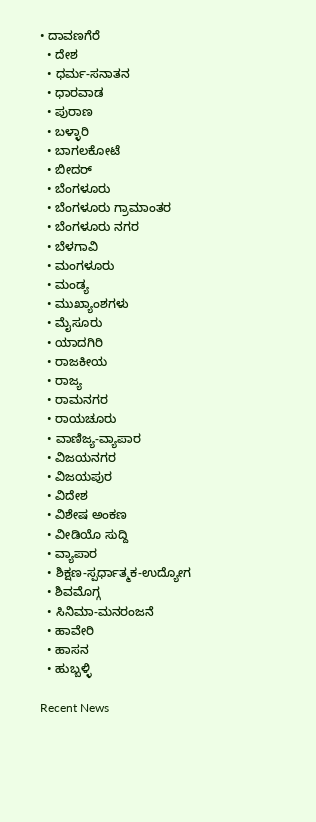• ದಾವಣಗೆರೆ
  • ದೇಶ
  • ಧರ್ಮ-ಸನಾತನ
  • ಧಾರವಾಡ
  • ಪುರಾಣ
  • ಬಳ್ಳಾರಿ
  • ಬಾಗಲಕೋಟೆ
  • ಬೀದರ್
  • ಬೆಂಗಳೂರು
  • ಬೆಂಗಳೂರು ಗ್ರಾಮಾಂತರ
  • ಬೆಂಗಳೂರು ನಗರ
  • ಬೆಳಗಾವಿ
  • ಮಂಗಳೂರು
  • ಮಂಡ್ಯ
  • ಮುಖ್ಯಾಂಶಗಳು
  • ಮೈಸೂರು
  • ಯಾದಗಿರಿ
  • ರಾಜಕೀಯ
  • ರಾಜ್ಯ
  • ರಾಮನಗರ
  • ರಾಯಚೂರು
  • ವಾಣಿಜ್ಯ-ವ್ಯಾಪಾರ
  • ವಿಜಯನಗರ
  • ವಿಜಯಪುರ
  • ವಿದೇಶ
  • ವಿಶೇಷ ಅಂಕಣ
  • ವೀಡಿಯೊ ಸುದ್ದಿ
  • ವ್ಯಾಪಾರ
  • ಶಿಕ್ಷಣ-ಸ್ಪರ್ಧಾತ್ಮಕ-ಉದ್ಯೋಗ
  • ಶಿವಮೊಗ್ಗ
  • ಸಿನಿಮಾ-ಮನರಂಜನೆ
  • ಹಾವೇರಿ
  • ಹಾಸನ
  • ಹುಬ್ಬಳ್ಳಿ

Recent News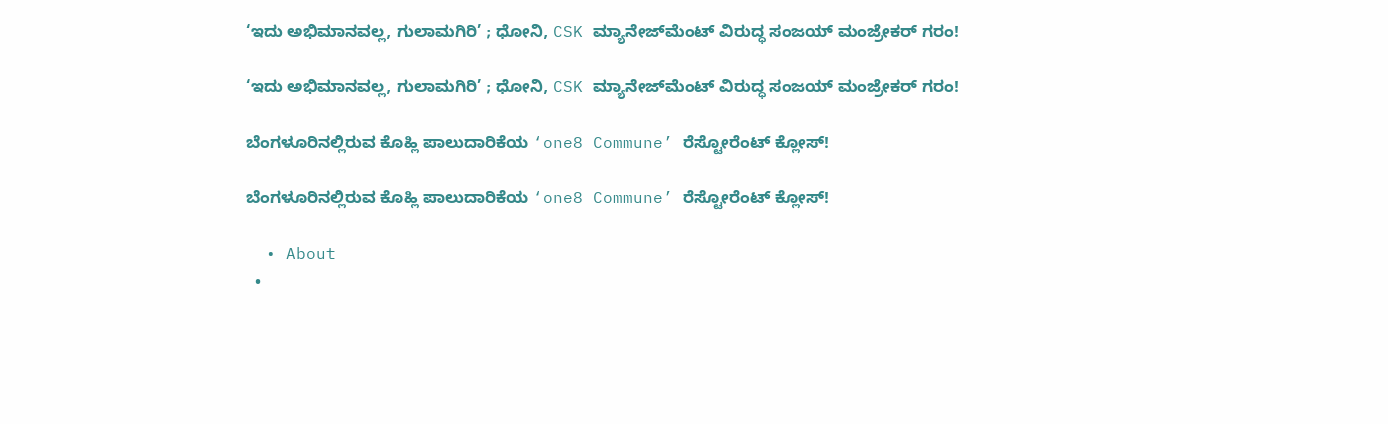‘ಇದು ಅಭಿಮಾನವಲ್ಲ, ಗುಲಾಮಗಿರಿ’ ; ಧೋನಿ, CSK ಮ್ಯಾನೇಜ್‌ಮೆಂಟ್ ವಿರುದ್ಧ ಸಂಜಯ್ ಮಂಜ್ರೇಕರ್ ಗರಂ!

‘ಇದು ಅಭಿಮಾನವಲ್ಲ, ಗುಲಾಮಗಿರಿ’ ; ಧೋನಿ, CSK ಮ್ಯಾನೇಜ್‌ಮೆಂಟ್ ವಿರುದ್ಧ ಸಂಜಯ್ ಮಂಜ್ರೇಕರ್ ಗರಂ!

ಬೆಂಗಳೂರಿನಲ್ಲಿರುವ ಕೊಹ್ಲಿ ಪಾಲುದಾರಿಕೆಯ ‘one8 Commune’ ರೆಸ್ಟೋರೆಂಟ್ ಕ್ಲೋಸ್‌!

ಬೆಂಗಳೂರಿನಲ್ಲಿರುವ ಕೊಹ್ಲಿ ಪಾಲುದಾರಿಕೆಯ ‘one8 Commune’ ರೆಸ್ಟೋರೆಂಟ್ ಕ್ಲೋಸ್‌!

  • About
  •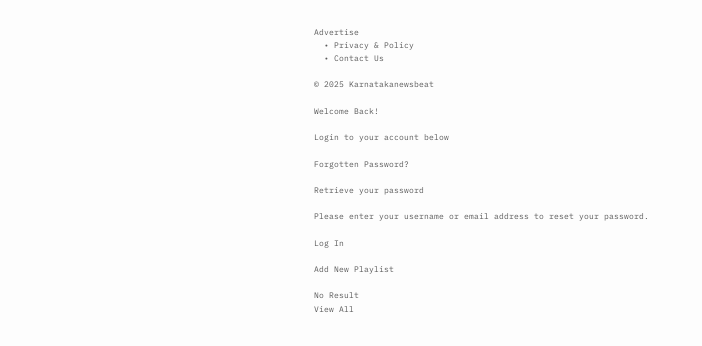Advertise
  • Privacy & Policy
  • Contact Us

© 2025 Karnatakanewsbeat

Welcome Back!

Login to your account below

Forgotten Password?

Retrieve your password

Please enter your username or email address to reset your password.

Log In

Add New Playlist

No Result
View All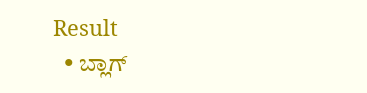Result
  • ಬ್ಲಾಗ್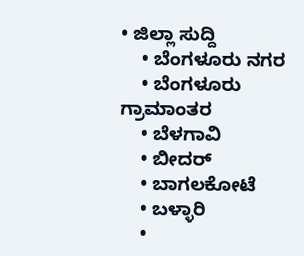• ಜಿಲ್ಲಾ ಸುದ್ದಿ
    • ಬೆಂಗಳೂರು ನಗರ
    • ಬೆಂಗಳೂರು ಗ್ರಾಮಾಂತರ
    • ಬೆಳಗಾವಿ
    • ಬೀದರ್
    • ಬಾಗಲಕೋಟೆ
    • ಬಳ್ಳಾರಿ
    •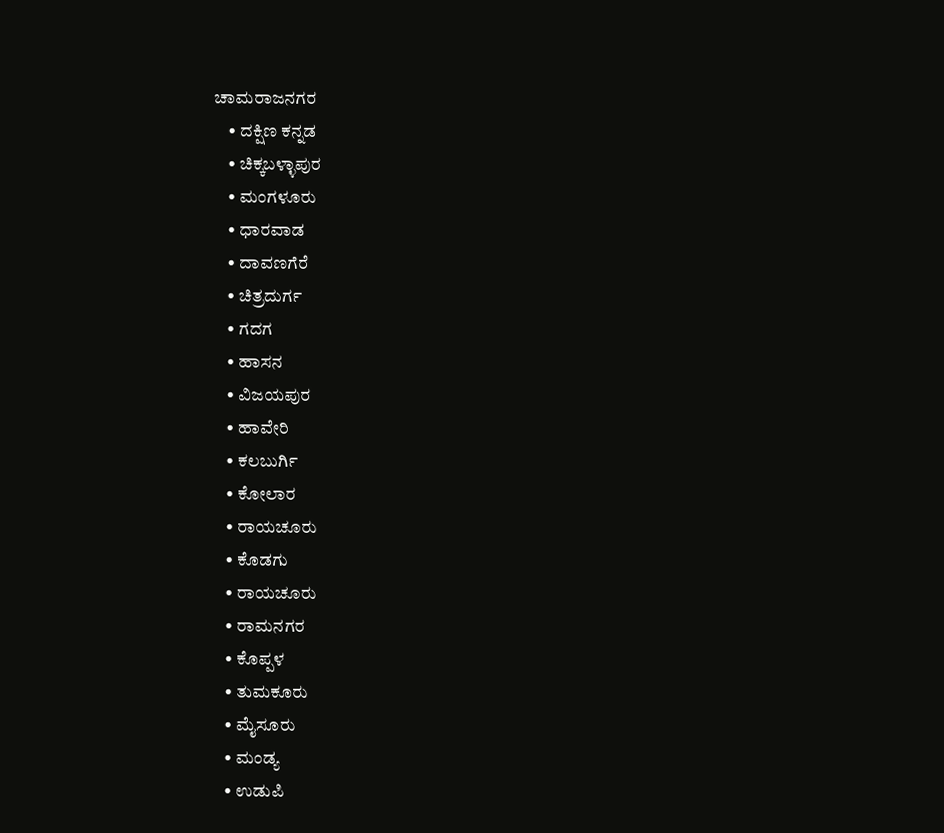ಚಾಮರಾಜನಗರ
    • ದಕ್ಷಿಣ ಕನ್ನಡ
    • ಚಿಕ್ಕಬಳ್ಳಾಪುರ
    • ಮಂಗಳೂರು
    • ಧಾರವಾಡ
    • ದಾವಣಗೆರೆ
    • ಚಿತ್ರದುರ್ಗ
    • ಗದಗ
    • ಹಾಸನ
    • ವಿಜಯಪುರ
    • ಹಾವೇರಿ
    • ಕಲಬುರ್ಗಿ
    • ಕೋಲಾರ
    • ರಾಯಚೂರು
    • ಕೊಡಗು
    • ರಾಯಚೂರು
    • ರಾಮನಗರ
    • ಕೊಪ್ಪಳ
    • ತುಮಕೂರು
    • ಮೈಸೂರು
    • ಮಂಡ್ಯ
    • ಉಡುಪಿ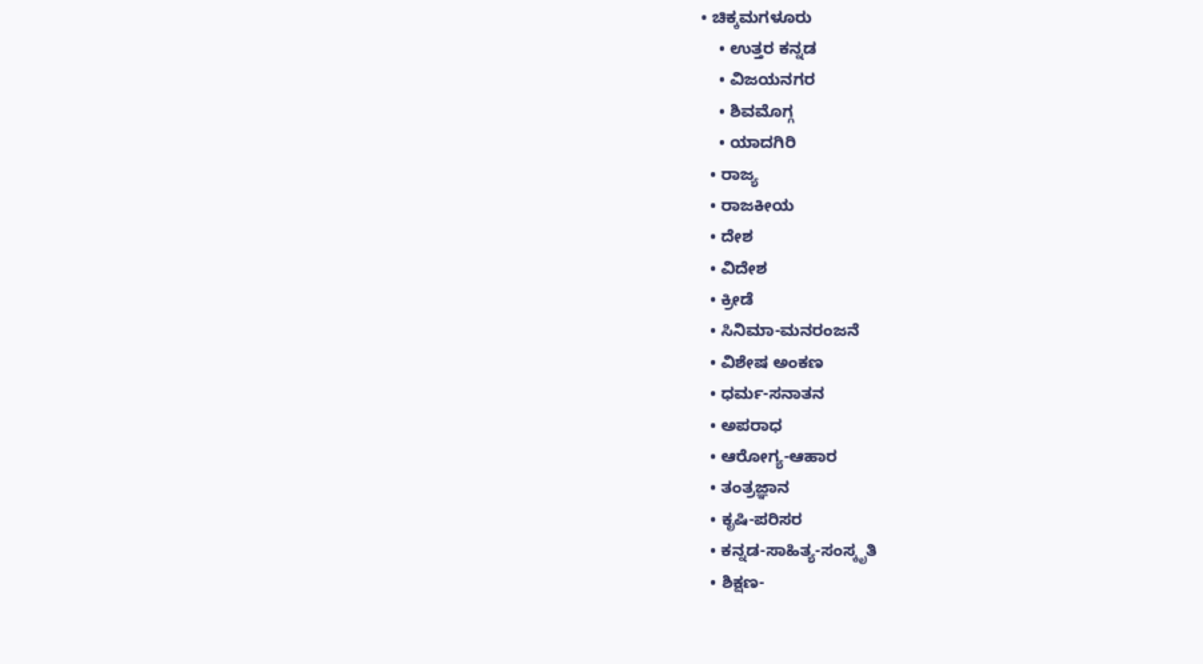• ಚಿಕ್ಕಮಗಳೂರು
    • ಉತ್ತರ ಕನ್ನಡ
    • ವಿಜಯನಗರ
    • ಶಿವಮೊಗ್ಗ
    • ಯಾದಗಿರಿ
  • ರಾಜ್ಯ
  • ರಾಜಕೀಯ
  • ದೇಶ
  • ವಿದೇಶ
  • ಕ್ರೀಡೆ
  • ಸಿನಿಮಾ-ಮನರಂಜನೆ
  • ವಿಶೇಷ ಅಂಕಣ
  • ಧರ್ಮ-ಸನಾತನ
  • ಅಪರಾಧ
  • ಆರೋಗ್ಯ-ಆಹಾರ
  • ತಂತ್ರಜ್ಞಾನ
  • ಕೃಷಿ-ಪರಿಸರ
  • ಕನ್ನಡ-ಸಾಹಿತ್ಯ-ಸಂಸ್ಕೃತಿ
  • ಶಿಕ್ಷಣ-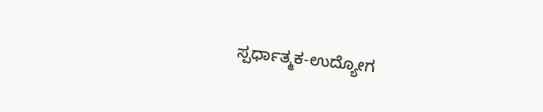ಸ್ಪರ್ಧಾತ್ಮಕ-ಉದ್ಯೋಗ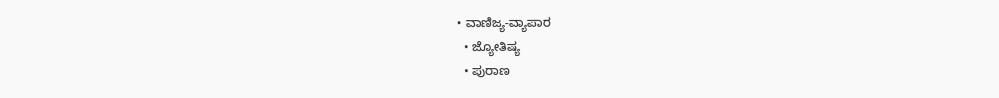• ವಾಣಿಜ್ಯ-ವ್ಯಾಪಾರ
  • ಜ್ಯೋತಿಷ್ಯ
  • ಪುರಾಣ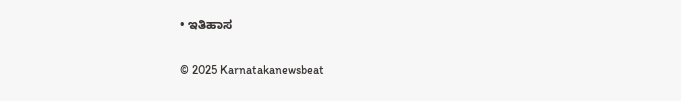• ಇತಿಹಾಸ

© 2025 Karnatakanewsbeat